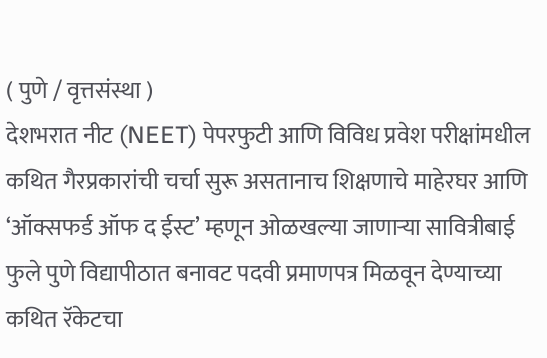( पुणे / वृत्तसंस्था )
देशभरात नीट (NEET) पेपरफुटी आणि विविध प्रवेश परीक्षांमधील कथित गैरप्रकारांची चर्चा सुरू असतानाच शिक्षणाचे माहेरघर आणि ‘ऑक्सफर्ड ऑफ द ईस्ट’ म्हणून ओळखल्या जाणाऱ्या सावित्रीबाई फुले पुणे विद्यापीठात बनावट पदवी प्रमाणपत्र मिळवून देण्याच्या कथित रॅकेटचा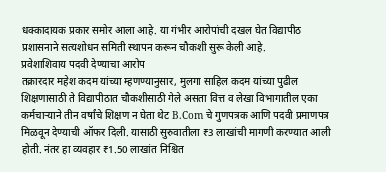धक्कादायक प्रकार समोर आला आहे. या गंभीर आरोपांची दखल घेत विद्यापीठ प्रशासनाने सत्यशोधन समिती स्थापन करून चौकशी सुरू केली आहे.
प्रवेशाशिवाय पदवी देण्याचा आरोप
तक्रारदार महेश कदम यांच्या म्हणण्यानुसार, मुलगा साहिल कदम यांच्या पुढील शिक्षणासाठी ते विद्यापीठात चौकशीसाठी गेले असता वित्त व लेखा विभागातील एका कर्मचाऱ्याने तीन वर्षांचे शिक्षण न घेता थेट B.Com चे गुणपत्रक आणि पदवी प्रमाणपत्र मिळवून देण्याची ऑफर दिली. यासाठी सुरुवातीला ₹3 लाखांची मागणी करण्यात आली होती. नंतर हा व्यवहार ₹1.50 लाखांत निश्चित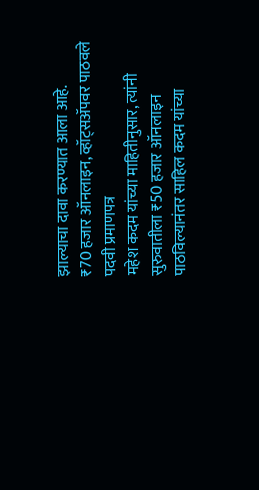झाल्याचा दावा करण्यात आला आहे.
₹70 हजार ऑनलाइन, व्हॉट्सॲपवर पाठवले पदवी प्रमाणपत्र
महेश कदम यांच्या माहितीनुसार, त्यांनी सुरुवातीला ₹50 हजार ऑनलाइन पाठविल्यानंतर साहिल कदम यांच्या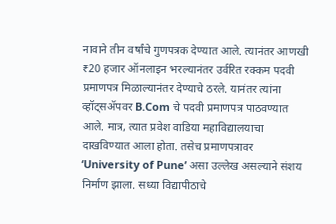नावाने तीन वर्षांचे गुणपत्रक देण्यात आले. त्यानंतर आणखी ₹20 हजार ऑनलाइन भरल्यानंतर उर्वरित रक्कम पदवी प्रमाणपत्र मिळाल्यानंतर देण्याचे ठरले. यानंतर त्यांना व्हॉट्सॲपवर B.Com चे पदवी प्रमाणपत्र पाठवण्यात आले. मात्र, त्यात प्रवेश वाडिया महाविद्यालयाचा दाखविण्यात आला होता. तसेच प्रमाणपत्रावर ‘University of Pune’ असा उल्लेख असल्याने संशय निर्माण झाला. सध्या विद्यापीठाचे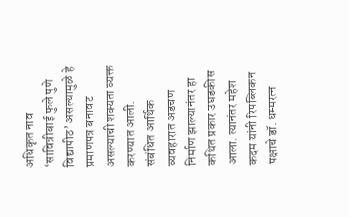अधिकृत नाव ‘सावित्रीबाई फुले पुणे विद्यापीठ’ असल्यामुळे हे प्रमाणपत्र बनावट असल्याची शक्यता व्यक्त करण्यात आली.
संबंधित आर्थिक व्यवहारात अडचण निर्माण झाल्यानंतर हा कथित प्रकार उघडकीस आला. त्यानंतर महेश कदम यांनी रिपब्लिकन पक्षाचे डॉ. धम्मरत्न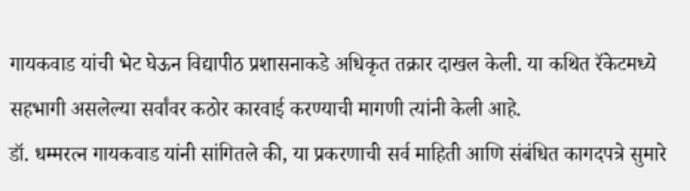गायकवाड यांची भेट घेऊन विद्यापीठ प्रशासनाकडे अधिकृत तक्रार दाखल केली. या कथित रॅकेटमध्ये सहभागी असलेल्या सर्वांवर कठोर कारवाई करण्याची मागणी त्यांनी केली आहे.
डॉ. धम्मरत्न गायकवाड यांनी सांगितले की, या प्रकरणाची सर्व माहिती आणि संबंधित कागदपत्रे सुमारे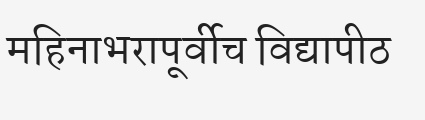महिनाभरापूर्वीच विद्यापीठ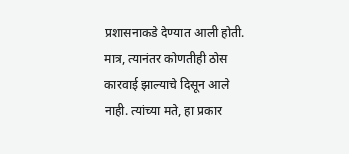प्रशासनाकडे देण्यात आली होती. मात्र, त्यानंतर कोणतीही ठोस कारवाई झाल्याचे दिसून आले नाही. त्यांच्या मते, हा प्रकार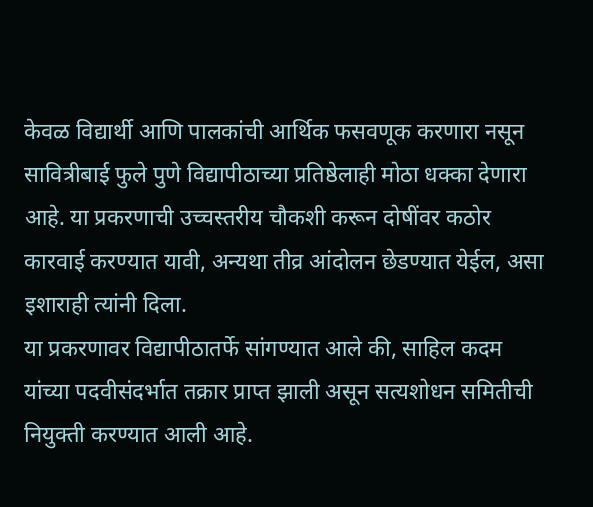केवळ विद्यार्थी आणि पालकांची आर्थिक फसवणूक करणारा नसून सावित्रीबाई फुले पुणे विद्यापीठाच्या प्रतिष्ठेलाही मोठा धक्का देणारा आहे. या प्रकरणाची उच्चस्तरीय चौकशी करून दोषींवर कठोर कारवाई करण्यात यावी, अन्यथा तीव्र आंदोलन छेडण्यात येईल, असा इशाराही त्यांनी दिला.
या प्रकरणावर विद्यापीठातर्फे सांगण्यात आले की, साहिल कदम यांच्या पदवीसंदर्भात तक्रार प्राप्त झाली असून सत्यशोधन समितीची नियुक्ती करण्यात आली आहे.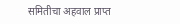समितीचा अहवाल प्राप्त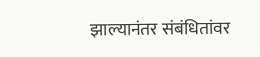झाल्यानंतर संबंधितांवर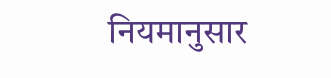नियमानुसार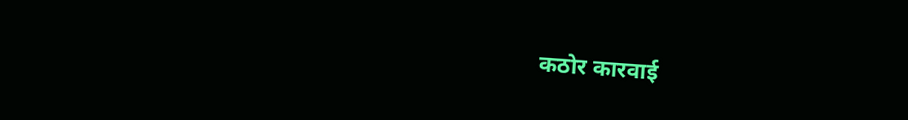कठोर कारवाई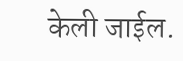केली जाईल.